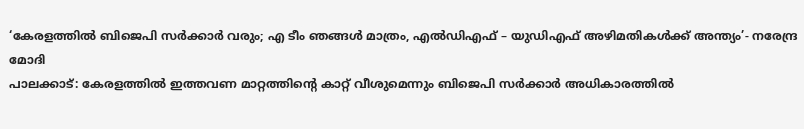‘കേരളത്തിൽ ബിജെപി സർക്കാർ വരും; എ ടീം ഞങ്ങൾ മാത്രം, എൽഡിഎഫ് – യുഡിഎഫ് അഴിമതികൾക്ക് അന്ത്യം’- നരേന്ദ്ര മോദി
പാലക്കാട്: കേരളത്തിൽ ഇത്തവണ മാറ്റത്തിന്റെ കാറ്റ് വീശുമെന്നും ബിജെപി സർക്കാർ അധികാരത്തിൽ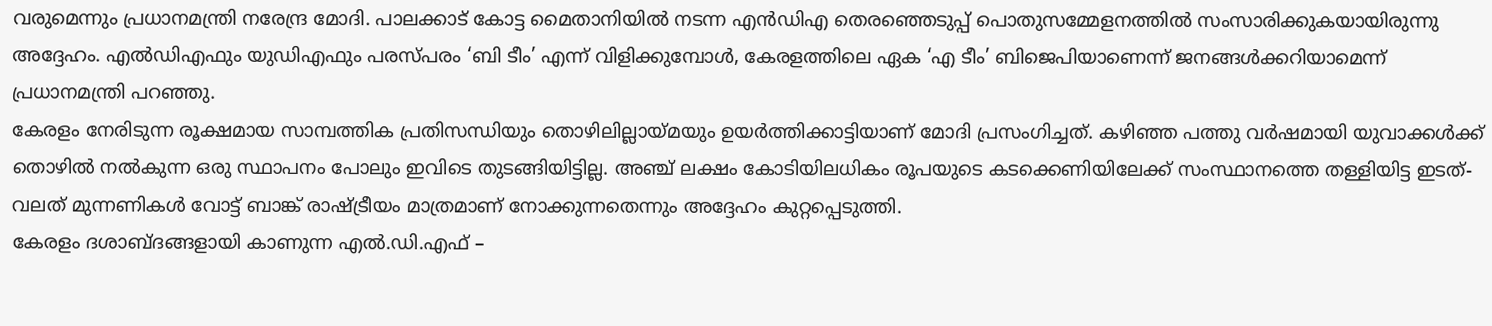വരുമെന്നും പ്രധാനമന്ത്രി നരേന്ദ്ര മോദി. പാലക്കാട് കോട്ട മൈതാനിയിൽ നടന്ന എൻഡിഎ തെരഞ്ഞെടുപ്പ് പൊതുസമ്മേളനത്തിൽ സംസാരിക്കുകയായിരുന്നു അദ്ദേഹം. എൽഡിഎഫും യുഡിഎഫും പരസ്പരം ‘ബി ടീം’ എന്ന് വിളിക്കുമ്പോൾ, കേരളത്തിലെ ഏക ‘എ ടീം’ ബിജെപിയാണെന്ന് ജനങ്ങൾക്കറിയാമെന്ന് പ്രധാനമന്ത്രി പറഞ്ഞു.
കേരളം നേരിടുന്ന രൂക്ഷമായ സാമ്പത്തിക പ്രതിസന്ധിയും തൊഴിലില്ലായ്മയും ഉയർത്തിക്കാട്ടിയാണ് മോദി പ്രസംഗിച്ചത്. കഴിഞ്ഞ പത്തു വർഷമായി യുവാക്കൾക്ക് തൊഴിൽ നൽകുന്ന ഒരു സ്ഥാപനം പോലും ഇവിടെ തുടങ്ങിയിട്ടില്ല. അഞ്ച് ലക്ഷം കോടിയിലധികം രൂപയുടെ കടക്കെണിയിലേക്ക് സംസ്ഥാനത്തെ തള്ളിയിട്ട ഇടത്-വലത് മുന്നണികൾ വോട്ട് ബാങ്ക് രാഷ്ട്രീയം മാത്രമാണ് നോക്കുന്നതെന്നും അദ്ദേഹം കുറ്റപ്പെടുത്തി.
കേരളം ദശാബ്ദങ്ങളായി കാണുന്ന എൽ.ഡി.എഫ് –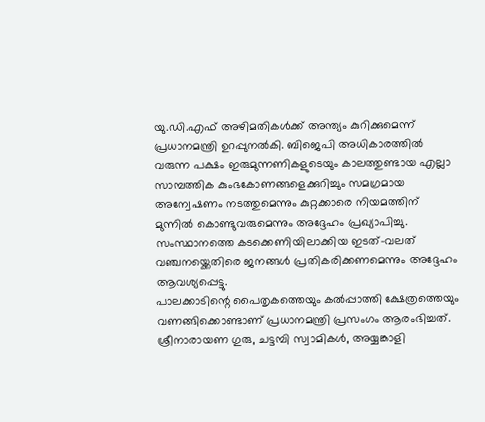യു.ഡി.എഫ് അഴിമതികൾക്ക് അന്ത്യം കുറിക്കുമെന്ന് പ്രധാനമന്ത്രി ഉറപ്പുനൽകി. ബിജെപി അധികാരത്തിൽ വരുന്ന പക്ഷം ഇരുമുന്നണികളുടെയും കാലത്തുണ്ടായ എല്ലാ സാമ്പത്തിക കുംഭകോണങ്ങളെക്കുറിച്ചും സമഗ്രമായ അന്വേഷണം നടത്തുമെന്നും കുറ്റക്കാരെ നിയമത്തിന് മുന്നിൽ കൊണ്ടുവരുമെന്നും അദ്ദേഹം പ്രഖ്യാപിച്ചു. സംസ്ഥാനത്തെ കടക്കെണിയിലാക്കിയ ഇടത്-വലത് വഞ്ചനയ്ക്കെതിരെ ജനങ്ങൾ പ്രതികരിക്കണമെന്നും അദ്ദേഹം ആവശ്യപ്പെട്ടു.
പാലക്കാടിന്റെ പൈതൃകത്തെയും കൽപ്പാത്തി ക്ഷേത്രത്തെയും വണങ്ങിക്കൊണ്ടാണ് പ്രധാനമന്ത്രി പ്രസംഗം ആരംഭിച്ചത്. ശ്രീനാരായണ ഗുരു, ചട്ടമ്പി സ്വാമികൾ, അയ്യങ്കാളി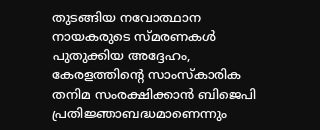തുടങ്ങിയ നവോത്ഥാന നായകരുടെ സ്മരണകൾ പുതുക്കിയ അദ്ദേഹം, കേരളത്തിന്റെ സാംസ്കാരിക തനിമ സംരക്ഷിക്കാൻ ബിജെപി പ്രതിജ്ഞാബദ്ധമാണെന്നും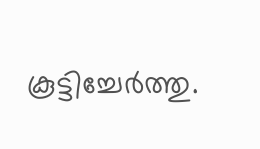കൂട്ടിച്ചേർത്തു.